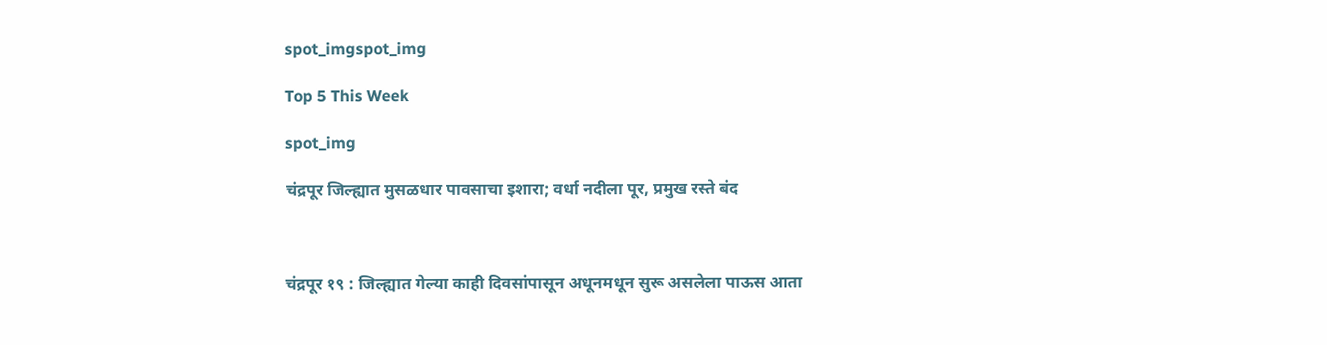spot_imgspot_img

Top 5 This Week

spot_img

चंद्रपूर जिल्ह्यात मुसळधार पावसाचा इशारा; वर्धा नदीला पूर, प्रमुख रस्ते बंद



चंद्रपूर १९ : जिल्ह्यात गेल्या काही दिवसांपासून अधूनमधून सुरू असलेला पाऊस आता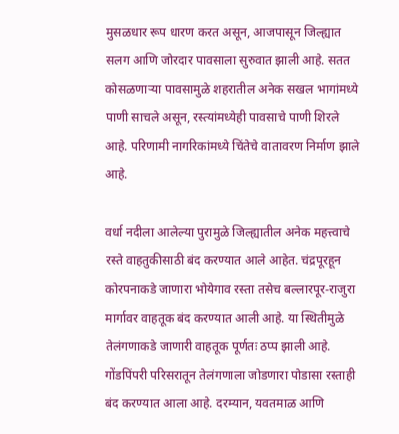मुसळधार रूप धारण करत असून, आजपासून जिल्ह्यात सलग आणि जोरदार पावसाला सुरुवात झाली आहे. सतत कोसळणाऱ्या पावसामुळे शहरातील अनेक सखल भागांमध्ये पाणी साचले असून, रस्त्यांमध्येही पावसाचे पाणी शिरले आहे. परिणामी नागरिकांमध्ये चिंतेचे वातावरण निर्माण झाले आहे.

वर्धा नदीला आलेल्या पुरामुळे जिल्ह्यातील अनेक महत्त्वाचे रस्ते वाहतुकीसाठी बंद करण्यात आले आहेत. चंद्रपूरहून कोरपनाकडे जाणारा भोयेगाव रस्ता तसेच बल्लारपूर-राजुरा मार्गावर वाहतूक बंद करण्यात आली आहे. या स्थितीमुळे तेलंगणाकडे जाणारी वाहतूक पूर्णतः ठप्प झाली आहे. गोंडपिंपरी परिसरातून तेलंगणाला जोडणारा पोडासा रस्ताही बंद करण्यात आला आहे. दरम्यान, यवतमाळ आणि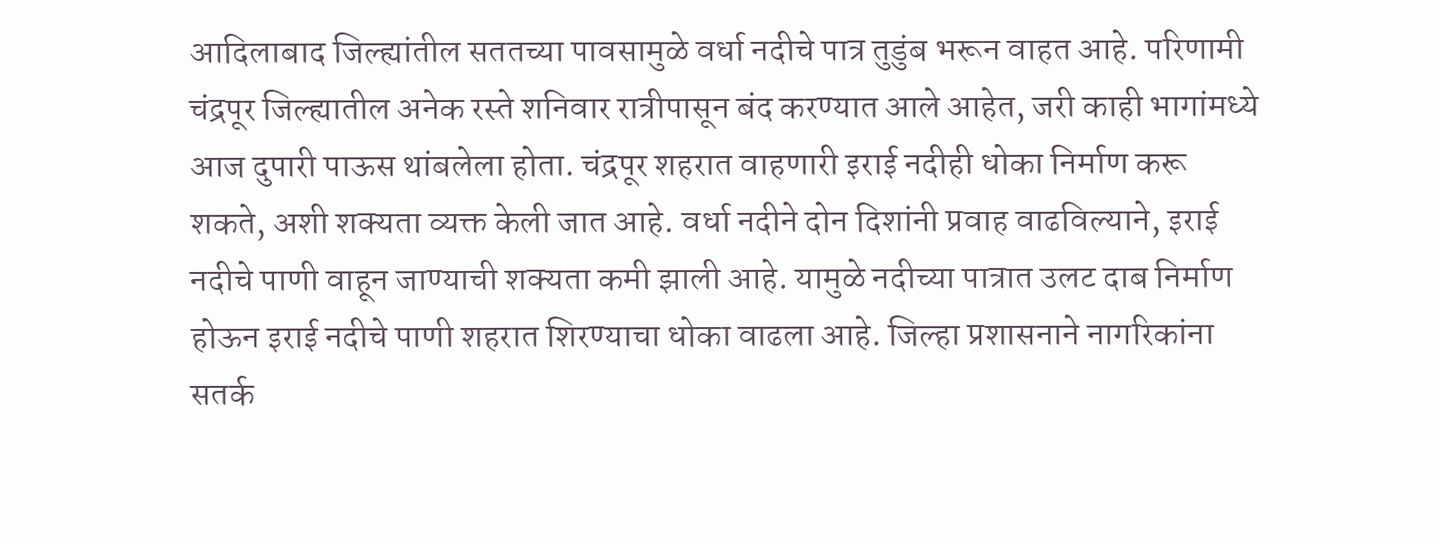आदिलाबाद जिल्ह्यांतील सततच्या पावसामुळे वर्धा नदीचे पात्र तुडुंब भरून वाहत आहे. परिणामी चंद्रपूर जिल्ह्यातील अनेक रस्ते शनिवार रात्रीपासून बंद करण्यात आले आहेत, जरी काही भागांमध्ये आज दुपारी पाऊस थांबलेला होता. चंद्रपूर शहरात वाहणारी इराई नदीही धोका निर्माण करू शकते, अशी शक्यता व्यक्त केली जात आहे. वर्धा नदीने दोन दिशांनी प्रवाह वाढविल्याने, इराई नदीचे पाणी वाहून जाण्याची शक्यता कमी झाली आहे. यामुळे नदीच्या पात्रात उलट दाब निर्माण होऊन इराई नदीचे पाणी शहरात शिरण्याचा धोका वाढला आहे. जिल्हा प्रशासनाने नागरिकांना सतर्क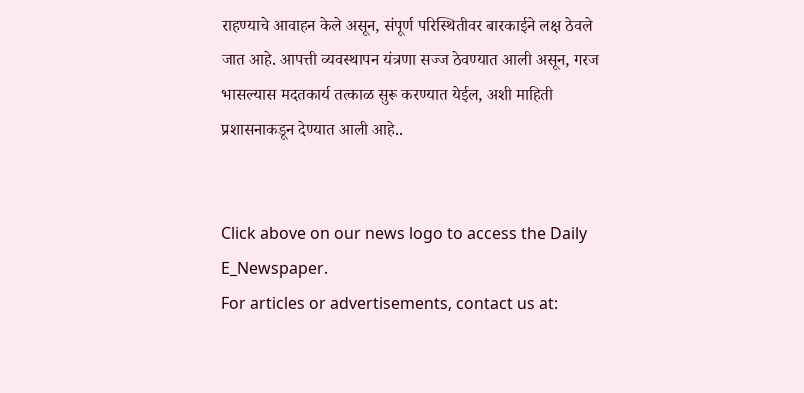राहण्याचे आवाहन केले असून, संपूर्ण परिस्थितीवर बारकाईने लक्ष ठेवले जात आहे. आपत्ती व्यवस्थापन यंत्रणा सज्ज ठेवण्यात आली असून, गरज भासल्यास मदतकार्य तत्काळ सुरू करण्यात येईल, अशी माहिती प्रशासनाकडून देण्यात आली आहे..


Click above on our news logo to access the Daily E_Newspaper.
For articles or advertisements, contact us at: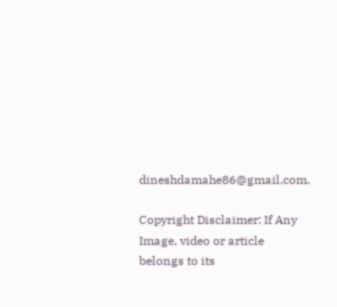dineshdamahe86@gmail.com.

Copyright Disclaimer: If Any Image, video or article belongs to its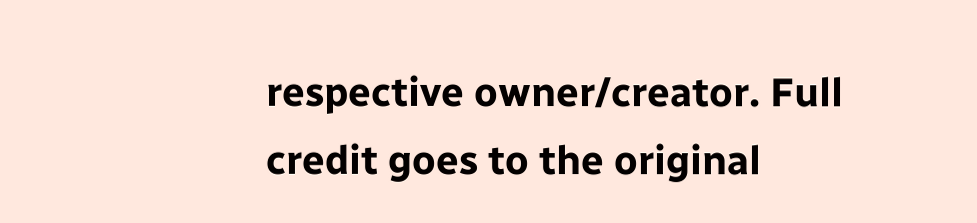respective owner/creator. Full credit goes to the original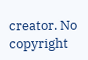creator. No copyright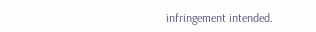infringement intended.